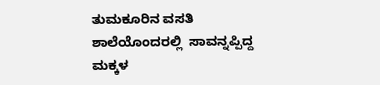ತುಮಕೂರಿನ ವಸತಿ ಶಾಲೆಯೊಂದರಲ್ಲಿ  ಸಾವನ್ನಪ್ಪಿದ್ದ ಮಕ್ಕಳ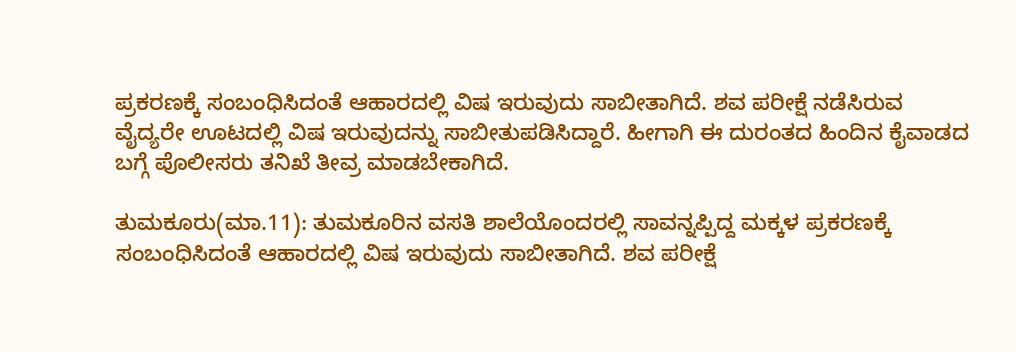ಪ್ರಕರಣಕ್ಕೆ ಸಂಬಂಧಿಸಿದಂತೆ ಆಹಾರದಲ್ಲಿ ವಿಷ ಇರುವುದು ಸಾಬೀತಾಗಿದೆ. ಶವ ಪರೀಕ್ಷೆ ನಡೆಸಿರುವ ವೈದ್ಯರೇ ಊಟದಲ್ಲಿ ವಿಷ ಇರುವುದನ್ನು ಸಾಬೀತುಪಡಿಸಿದ್ದಾರೆ. ಹೀಗಾಗಿ ಈ ದುರಂತದ ಹಿಂದಿನ ಕೈವಾಡದ ಬಗ್ಗೆ ಪೊಲೀಸರು ತನಿಖೆ ತೀವ್ರ ಮಾಡಬೇಕಾಗಿದೆ.

ತುಮಕೂರು(ಮಾ.11): ತುಮಕೂರಿನ ವಸತಿ ಶಾಲೆಯೊಂದರಲ್ಲಿ ಸಾವನ್ನಪ್ಪಿದ್ದ ಮಕ್ಕಳ ಪ್ರಕರಣಕ್ಕೆ ಸಂಬಂಧಿಸಿದಂತೆ ಆಹಾರದಲ್ಲಿ ವಿಷ ಇರುವುದು ಸಾಬೀತಾಗಿದೆ. ಶವ ಪರೀಕ್ಷೆ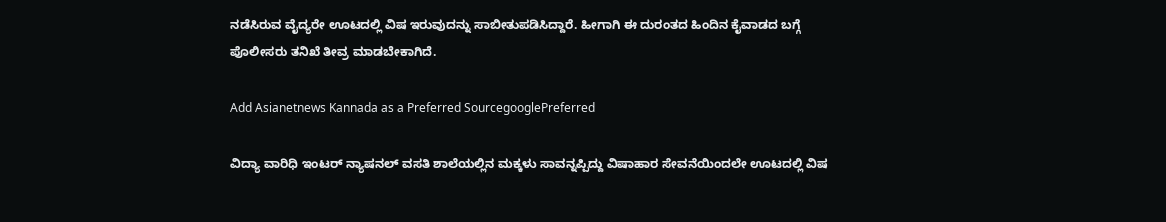ನಡೆಸಿರುವ ವೈದ್ಯರೇ ಊಟದಲ್ಲಿ ವಿಷ ಇರುವುದನ್ನು ಸಾಬೀತುಪಡಿಸಿದ್ದಾರೆ. ಹೀಗಾಗಿ ಈ ದುರಂತದ ಹಿಂದಿನ ಕೈವಾಡದ ಬಗ್ಗೆ ಪೊಲೀಸರು ತನಿಖೆ ತೀವ್ರ ಮಾಡಬೇಕಾಗಿದೆ.

Add Asianetnews Kannada as a Preferred SourcegooglePreferred

ವಿದ್ಯಾ ವಾರಿಧಿ ಇಂಟರ್ ನ್ಯಾಷನಲ್ ವಸತಿ ಶಾಲೆಯಲ್ಲಿನ ಮಕ್ಕಳು ಸಾವನ್ನಪ್ಪಿದ್ದು ವಿಷಾಹಾರ ಸೇವನೆಯಿಂದಲೇ ಊಟದಲ್ಲಿ ವಿಷ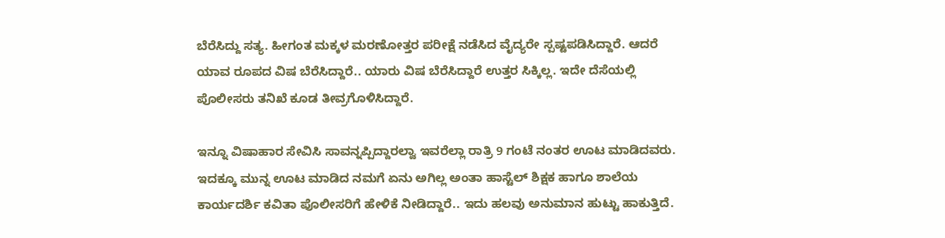ಬೆರೆಸಿದ್ದು ಸತ್ಯ. ಹೀಗಂತ ಮಕ್ಕಳ ಮರಣೋತ್ತರ ಪರೀಕ್ಷೆ ನಡೆಸಿದ ವೈದ್ಯರೇ ಸ್ಪಷ್ಟಪಡಿಸಿದ್ದಾರೆ. ಆದರೆ ಯಾವ ರೂಪದ ವಿಷ ಬೆರೆಸಿದ್ದಾರೆ.. ಯಾರು ವಿಷ ಬೆರೆಸಿದ್ದಾರೆ ಉತ್ತರ ಸಿಕ್ಕಿಲ್ಲ. ಇದೇ ದೆಸೆಯಲ್ಲಿ ಪೊಲೀಸರು ತನಿಖೆ ಕೂಡ ತೀವ್ರಗೊಳಿಸಿದ್ದಾರೆ.

ಇನ್ನೂ ವಿಷಾಹಾರ ಸೇವಿಸಿ ಸಾವನ್ನಪ್ಪಿದ್ದಾರಲ್ವಾ ಇವರೆಲ್ಲಾ ರಾತ್ರಿ 9 ಗಂಟೆ ನಂತರ ಊಟ ಮಾಡಿದವರು. ಇದಕ್ಕೂ ಮುನ್ನ ಊಟ ಮಾಡಿದ ನಮಗೆ ಏನು ಅಗಿಲ್ಲ ಅಂತಾ ಹಾಸ್ಟೆಲ್ ಶಿಕ್ಷಕ ಹಾಗೂ ಶಾಲೆಯ ಕಾರ್ಯದರ್ಶಿ ಕವಿತಾ ಪೊಲೀಸರಿಗೆ ಹೇಳಿಕೆ ನೀಡಿದ್ದಾರೆ.. ಇದು ಹಲವು ಅನುಮಾನ ಹುಟ್ಟು ಹಾಕುತ್ತಿದೆ.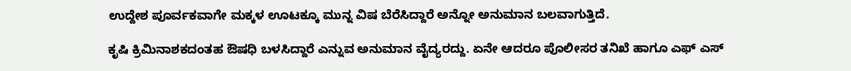ಉದ್ದೇಶ ಪೂರ್ವಕವಾಗೇ ಮಕ್ಕಳ ಊಟಕ್ಕೂ ಮುನ್ನ ವಿಷ ಬೆರೆಸಿದ್ದಾರೆ ಅನ್ನೋ ಅನುಮಾನ ಬಲವಾಗುತ್ತಿದೆ.

ಕೃಷಿ ಕ್ರಿಮಿನಾಶಕದಂತಹ ಔಷಧಿ ಬಳಸಿದ್ದಾರೆ ಎನ್ನುವ ಅನುಮಾನ ವೈದ್ಯರದ್ದು. ಏನೇ ಆದರೂ ಪೊಲೀಸರ ತನಿಖೆ ಹಾಗೂ ಎಫ್ ಎಸ್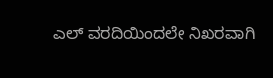ಎಲ್ ವರದಿಯಿಂದಲೇ ನಿಖರವಾಗಿ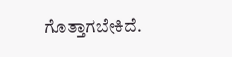ಗೊತ್ತಾಗಬೇಕಿದೆ.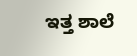ಇತ್ತ ಶಾಲೆ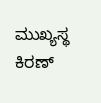ಮುಖ್ಯಸ್ಥ ಕಿರಣ್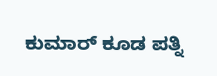ಕುಮಾರ್ ಕೂಡ ಪತ್ನಿ